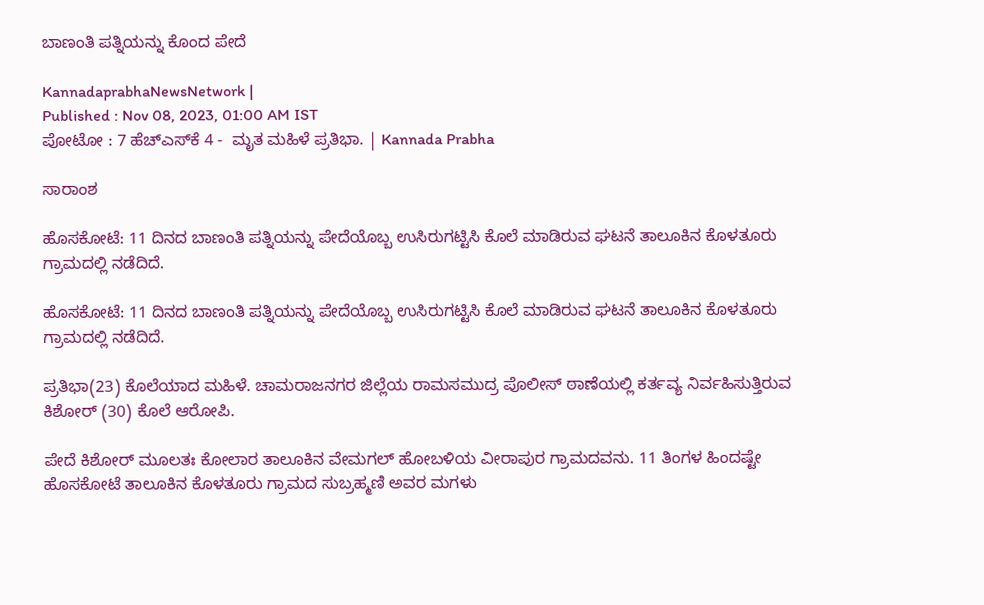ಬಾಣಂತಿ ಪತ್ನಿಯನ್ನು ಕೊಂದ ಪೇದೆ

KannadaprabhaNewsNetwork |
Published : Nov 08, 2023, 01:00 AM IST
ಪೋಟೋ : 7 ಹೆಚ್‌ಎಸ್‌ಕೆ 4 -  ಮೃತ ಮಹಿಳೆ ಪ್ರತಿಭಾ. | Kannada Prabha

ಸಾರಾಂಶ

ಹೊಸಕೋಟೆ: 11 ದಿನದ ಬಾಣಂತಿ ಪತ್ನಿಯನ್ನು ಪೇದೆಯೊಬ್ಬ ಉಸಿರುಗಟ್ಟಿಸಿ ಕೊಲೆ ಮಾಡಿರುವ ಘಟನೆ ತಾಲೂಕಿನ ಕೊಳತೂರು ಗ್ರಾಮದಲ್ಲಿ ನಡೆದಿದೆ.

ಹೊಸಕೋಟೆ: 11 ದಿನದ ಬಾಣಂತಿ ಪತ್ನಿಯನ್ನು ಪೇದೆಯೊಬ್ಬ ಉಸಿರುಗಟ್ಟಿಸಿ ಕೊಲೆ ಮಾಡಿರುವ ಘಟನೆ ತಾಲೂಕಿನ ಕೊಳತೂರು ಗ್ರಾಮದಲ್ಲಿ ನಡೆದಿದೆ.

ಪ್ರತಿಭಾ(23) ಕೊಲೆಯಾದ ಮಹಿಳೆ. ಚಾಮರಾಜನಗರ ಜಿಲ್ಲೆಯ ರಾಮಸಮುದ್ರ ಪೊಲೀಸ್‌ ಠಾಣೆಯಲ್ಲಿ ಕರ್ತವ್ಯ ನಿರ್ವಹಿಸುತ್ತಿರುವ ಕಿಶೋರ್ (30) ಕೊಲೆ ಆರೋಪಿ.

ಪೇದೆ ಕಿಶೋರ್ ಮೂಲತಃ ಕೋಲಾರ ತಾಲೂಕಿನ ವೇಮಗಲ್ ಹೋಬಳಿಯ ವೀರಾಪುರ ಗ್ರಾಮದವನು. 11 ತಿಂಗಳ ಹಿಂದಷ್ಟೇ ಹೊಸಕೋಟೆ ತಾಲೂಕಿನ ಕೊಳತೂರು ಗ್ರಾಮದ ಸುಬ್ರಹ್ಮಣಿ ಅವರ ಮಗಳು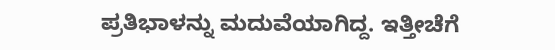ಪ್ರತಿಭಾಳನ್ನು ಮದುವೆಯಾಗಿದ್ದ. ಇತ್ತೀಚೆಗೆ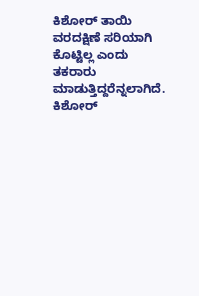ಕಿಶೋರ್ ತಾಯಿ ವರದಕ್ಷಿಣೆ ಸರಿಯಾಗಿ ಕೊಟ್ಟಿಲ್ಲ ಎಂದು ತಕರಾರು ಮಾಡುತ್ತಿದ್ದರೆನ್ನಲಾಗಿದೆ. ಕಿಶೋರ್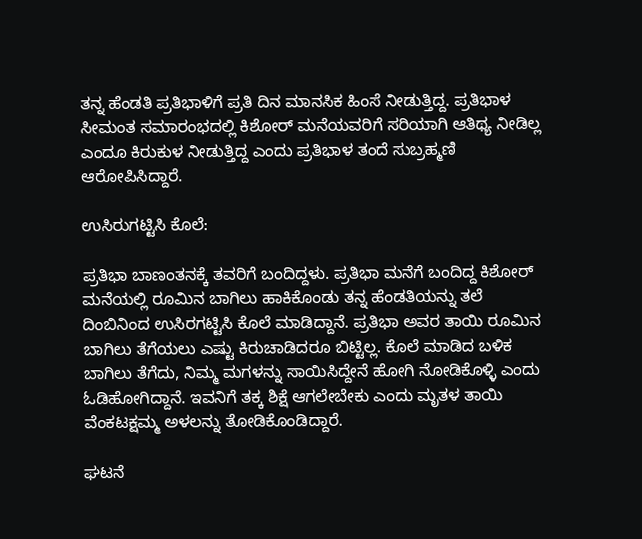ತನ್ನ ಹೆಂಡತಿ ಪ್ರತಿಭಾಳಿಗೆ ಪ್ರತಿ ದಿನ ಮಾನಸಿಕ ಹಿಂಸೆ ನೀಡುತ್ತಿದ್ದ. ಪ್ರತಿಭಾಳ ಸೀಮಂತ ಸಮಾರಂಭದಲ್ಲಿ ಕಿಶೋರ್ ಮನೆಯವರಿಗೆ ಸರಿಯಾಗಿ ಆತಿಥ್ಯ ನೀಡಿಲ್ಲ ಎಂದೂ ಕಿರುಕುಳ ನೀಡುತ್ತಿದ್ದ ಎಂದು ಪ್ರತಿಭಾಳ ತಂದೆ ಸುಬ್ರಹ್ಮಣಿ ಆರೋಪಿಸಿದ್ದಾರೆ.

ಉಸಿರುಗಟ್ಟಿಸಿ ಕೊಲೆ:

ಪ್ರತಿಭಾ ಬಾಣಂತನಕ್ಕೆ ತವರಿಗೆ ಬಂದಿದ್ದಳು. ಪ್ರತಿಭಾ ಮನೆಗೆ ಬಂದಿದ್ದ ಕಿಶೋರ್ ಮನೆಯಲ್ಲಿ ರೂಮಿನ ಬಾಗಿಲು ಹಾಕಿಕೊಂಡು ತನ್ನ ಹೆಂಡತಿಯನ್ನು ತಲೆ ದಿಂಬಿನಿಂದ ಉಸಿರಗಟ್ಟಿಸಿ ಕೊಲೆ ಮಾಡಿದ್ದಾನೆ. ಪ್ರತಿಭಾ ಅವರ ತಾಯಿ ರೂಮಿನ ಬಾಗಿಲು ತೆಗೆಯಲು ಎಷ್ಟು ಕಿರುಚಾಡಿದರೂ ಬಿಟ್ಟಿಲ್ಲ. ಕೊಲೆ ಮಾಡಿದ ಬಳಿಕ ಬಾಗಿಲು ತೆಗೆದು, ನಿಮ್ಮ ಮಗಳನ್ನು ಸಾಯಿಸಿದ್ದೇನೆ ಹೋಗಿ ನೋಡಿಕೊಳ್ಳಿ ಎಂದು ಓಡಿಹೋಗಿದ್ದಾನೆ. ಇವನಿಗೆ ತಕ್ಕ ಶಿಕ್ಷೆ ಆಗಲೇಬೇಕು ಎಂದು ಮೃತಳ ತಾಯಿ ವೆಂಕಟಕ್ಷಮ್ಮ ಅಳಲನ್ನು ತೋಡಿಕೊಂಡಿದ್ದಾರೆ.

ಘಟನೆ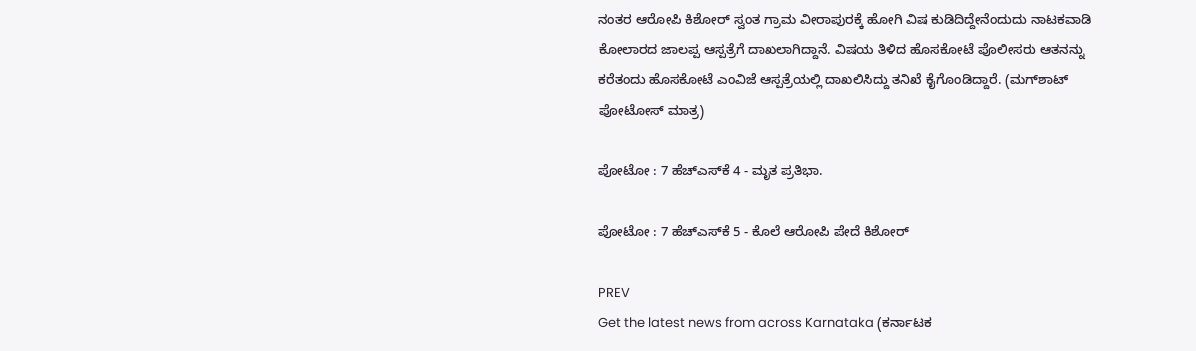ನಂತರ ಆರೋಪಿ ಕಿಶೋರ್ ಸ್ವಂತ ಗ್ರಾಮ ವೀರಾಪುರಕ್ಕೆ ಹೋಗಿ ವಿಷ ಕುಡಿದಿದ್ದೇನೆಂದುದು ನಾಟಕವಾಡಿ ಕೋಲಾರದ ಜಾಲಪ್ಪ ಆಸ್ಪತ್ರೆಗೆ ದಾಖಲಾಗಿದ್ದಾನೆ. ವಿಷಯ ತಿಳಿದ ಹೊಸಕೋಟೆ ಪೊಲೀಸರು ಆತನನ್ನು ಕರೆತಂದು ಹೊಸಕೋಟೆ ಎಂವಿಜೆ ಆಸ್ಪತ್ರೆಯಲ್ಲಿ ದಾಖಲಿಸಿದ್ದು ತನಿಖೆ ಕೈಗೊಂಡಿದ್ದಾರೆ. (ಮಗ್‌ಶಾಟ್‌ ಪೋಟೋಸ್‌ ಮಾತ್ರ)

ಪೋಟೋ : 7 ಹೆಚ್‌ಎಸ್‌ಕೆ 4 - ಮೃತ ಪ್ರತಿಭಾ.

ಪೋಟೋ : 7 ಹೆಚ್‌ಎಸ್‌ಕೆ 5 - ಕೊಲೆ ಆರೋಪಿ ಪೇದೆ ಕಿಶೋರ್

PREV
Get the latest news from across Karnataka (ಕರ್ನಾಟಕ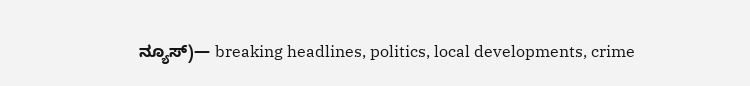ನ್ಯೂಸ್)— breaking headlines, politics, local developments, crime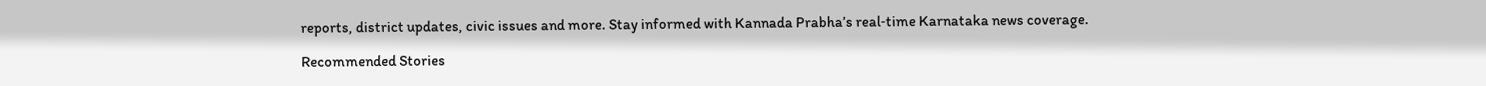reports, district updates, civic issues and more. Stay informed with Kannada Prabha’s real‑time Karnataka news coverage.

Recommended Stories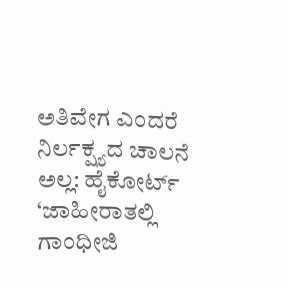ಅತಿವೇಗ ಎಂದರೆ ನಿರ್ಲಕ್ಷ್ಯದ ಚಾಲನೆ ಅಲ್ಲ: ಹೈಕೋರ್ಟ್‌
‘ಜಾಹೀರಾತಲ್ಲಿ ಗಾಂಧೀಜಿ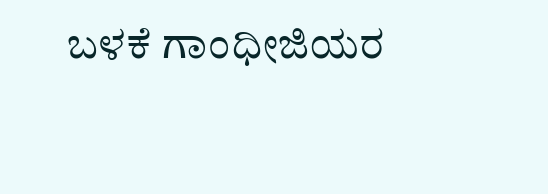ಬಳಕೆ ಗಾಂಧೀಜಿಯರ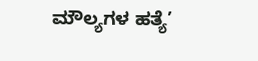ಮೌಲ್ಯಗಳ ಹತ್ಯೆ’